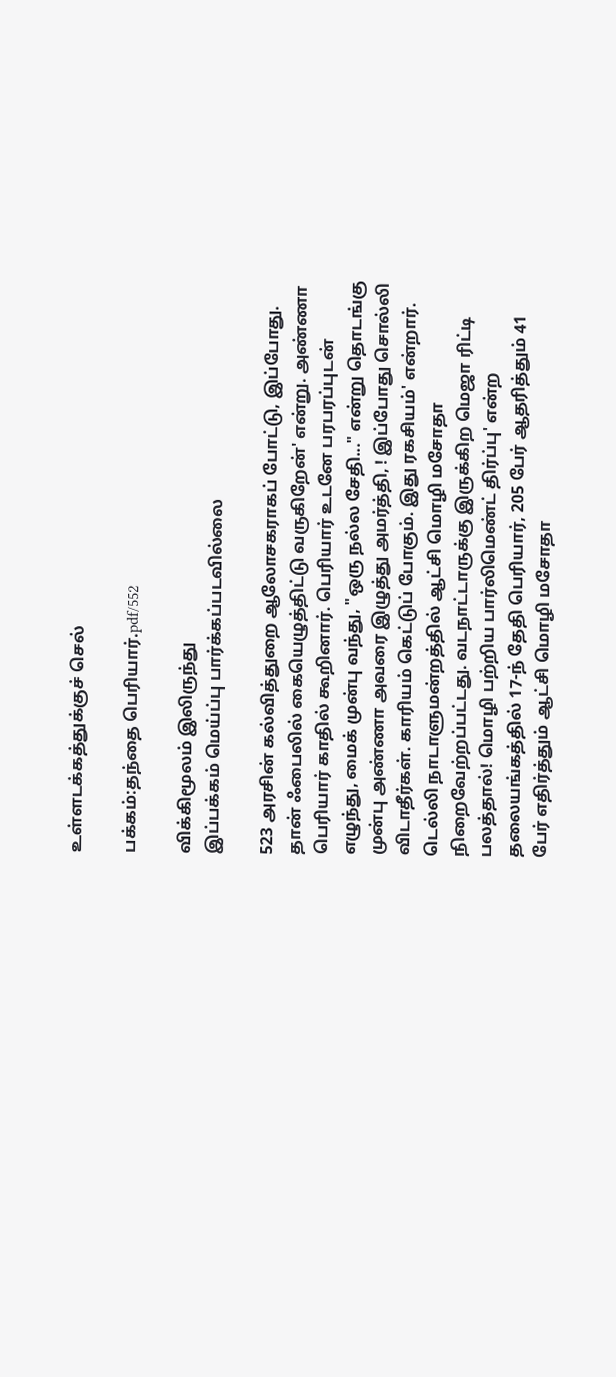உள்ளடக்கத்துக்குச் செல்

பக்கம்:தந்தை பெரியார்.pdf/552

விக்கிமூலம் இலிருந்து
இப்பக்கம் மெய்ப்பு பார்க்கப்படவில்லை

523 அரசின் கல்வித்துறை ஆலோசகராகப் போட்டு, இப்போது. தான் ஃபைலில் கையெழுத்திட்டு வருகிறேன்' என்று. அண்ணா பெரியார் காதில் கூறினார். பெரியார் உடனே பரபரப்புடன் எழுந்து, மைக் முன்பு வந்து, "ஒரு நல்ல சேதி..." என்று தொடங்கு முன்பு அண்ணா அவரை இழுத்து அமர்த்தி, ! இப்போது சொல்லி விடாதீர்கள். காரியம் கெட்டுப் போகும். இது ரகசியம்' என்றார். டெல்லி நாடாளுமன்றத்தில் ஆட்சி மொழி மசோதா நிறைவேற்றப்பட்டது. வடநாட்டாருக்கு இருக்கிற மெஜா ரிட்டி பலத்தால்! மொழி பற்றிய பார்லிமெண்ட் திர்ப்பு' என்ற தலையங்கத்தில் 17-ந் தேதி பெரியார், 205 பேர் ஆதரித்தும் 41 பேர் எதிர்த்தும் ஆட்சி மொழி மசோதா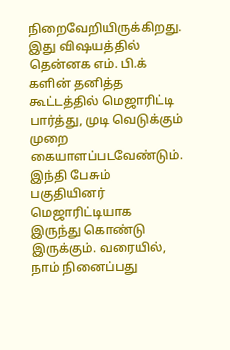நிறைவேறியிருக்கிறது. இது விஷயத்தில் தென்னக எம். பி.க் களின் தனித்த கூட்டத்தில் மெஜாரிட்டி பார்த்து, முடி வெடுக்கும் முறை கையாளப்படவேண்டும். இந்தி பேசும் பகுதியினர் மெஜாரிட்டியாக இருந்து கொண்டு இருக்கும். வரையில், நாம் நினைப்பது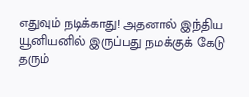எதுவும் நடிக்காது! அதனால் இந்திய யூனியனில் இருப்பது நமக்குக் கேடு தரும்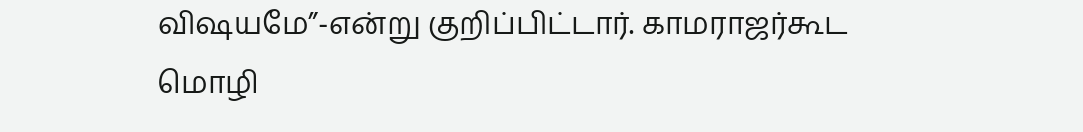விஷயமே”-என்று குறிப்பிட்டார். காமராஜர்கூட மொழி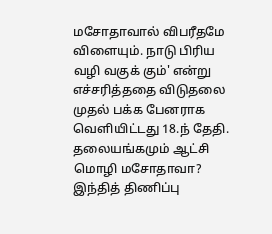மசோதாவால் விபரீதமே விளையும். நாடு பிரிய வழி வகுக் கும்' என்று எச்சரித்ததை விடுதலை முதல் பக்க பேனராக வெளியிட்டது 18.ந் தேதி. தலையங்கமும் ஆட்சி மொழி மசோதாவா? இந்தித் திணிப்பு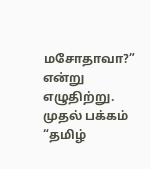மசோதாவா?” என்று எழுதிற்று. முதல் பக்கம் “தமிழ்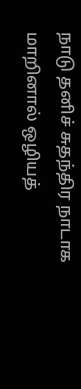நாடு தனிச் சுதந்திர நாடாக மாறினால் ஒழியத்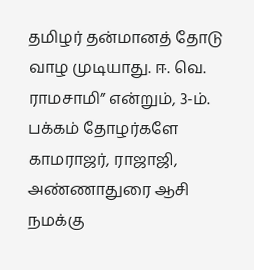தமிழர் தன்மானத் தோடு வாழ முடியாது. ஈ. வெ. ராமசாமி” என்றும், 3-ம். பக்கம் தோழர்களே காமராஜர், ராஜாஜி, அண்ணாதுரை ஆசி நமக்கு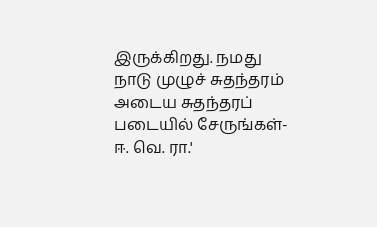இருக்கிறது. நமது நாடு முழுச் சுதந்தரம் அடைய சுதந்தரப் படையில் சேருங்கள்- ஈ. வெ. ரா.'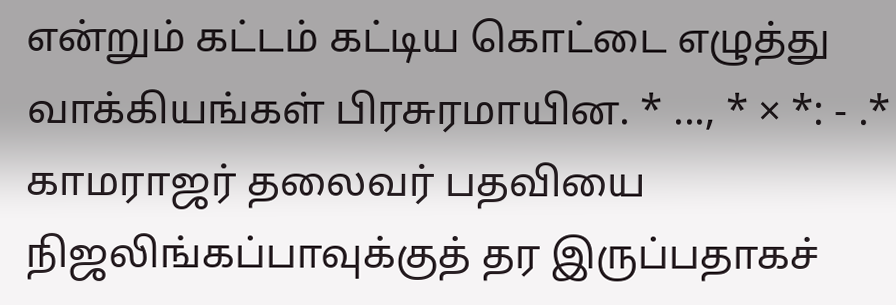என்றும் கட்டம் கட்டிய கொட்டை எழுத்து வாக்கியங்கள் பிரசுரமாயின. * ..., * × *: - .* காமராஜர் தலைவர் பதவியை நிஜலிங்கப்பாவுக்குத் தர இருப்பதாகச்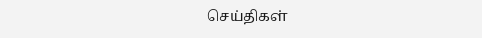செய்திகள்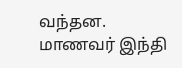வந்தன. மாணவர் இந்தி